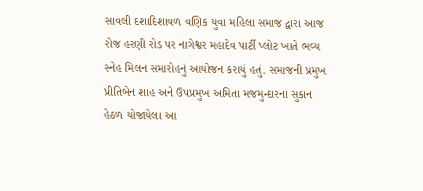સાવલી દશાદિશાવળ વણિક યુવા મહિલા સમાજ દ્વારા આજ રોજ હરણી રોડ પર નાગેશ્વર મહાદેવ પાર્ટી પ્લોટ ખાતે ભવ્ય સ્નેહ મિલન સમારોહનું આયોજન કરાયું હતું. સમાજની પ્રમુખ પ્રીતિબેન શાહ અને ઉપપ્રમુખ અમિતા મજમુન્દારના સુકાન હેઠળ યોજાયેલા આ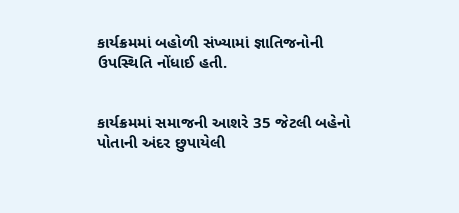કાર્યક્રમમાં બહોળી સંખ્યામાં જ્ઞાતિજનોની ઉપસ્થિતિ નોંધાઈ હતી.


કાર્યક્રમમાં સમાજની આશરે 35 જેટલી બહેનો પોતાની અંદર છુપાયેલી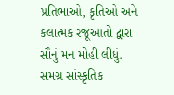પ્રતિભાઓ, કૃતિઓ અને કલાત્મક રજૂઆતો દ્વારા સૌનું મન મોહી લીધું. સમગ્ર સાંસ્કૃતિક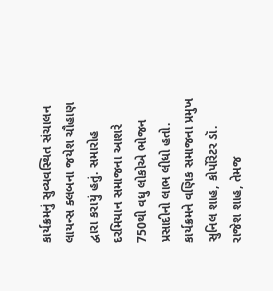કાર્યક્રમનું સુવ્યવસ્થિત સંચાલન લાયન્સ ક્લબના જયેશ ચૌહાણ દ્વારા કરાયું હતું. સમારોહ દરમિયાન સમાજના આશરે 750થી વધુ લોકોએ ભોજન પ્રસાદીનો લાભ લીધો હતો. કાર્યક્રમને વણિક સમાજના પ્રમુખ સુનિલ શાહ, કોર્પોરેટર ડૉ. રાજેશ શાહ, તેમજ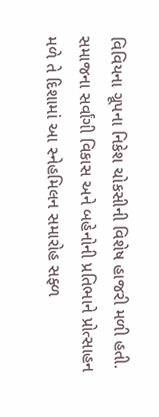વિવિયના ગ્રૂપના નિકેશ ચોકસીની વિશેષ હાજરી મળી હતી. સમાજના સર્વાંગી વિકાસ અને બહેનોની પ્રતિભાને પ્રોત્સાહન મળે તે દિશામાં આ સ્નેહમિલન સમારોહ સફ્ળ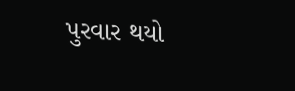પુરવાર થયો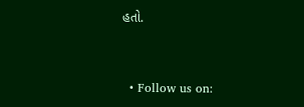હતો.


  • Follow us on: